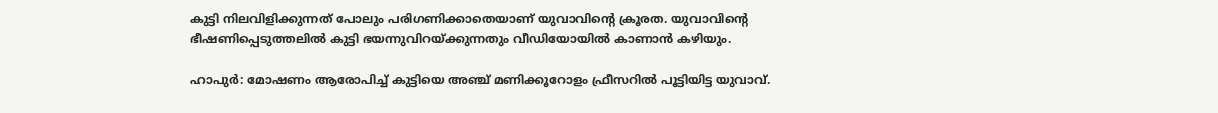കുട്ടി നിലവിളിക്കുന്നത് പോലും പരിഗണിക്കാതെയാണ് യുവാവിന്റെ ക്രൂരത. യുവാവിന്റെ ഭീഷണിപ്പെടുത്തലിൽ കുട്ടി ഭയന്നുവിറയ്ക്കുന്നതും വീഡിയോയിൽ കാണാൻ കഴിയും.

ഹാപുർ: മോഷണം ആരോപിച്ച് കുട്ടിയെ അഞ്ച് മണിക്കൂറോളം ഫ്രീസറിൽ പൂട്ടിയിട്ട യുവാവ്.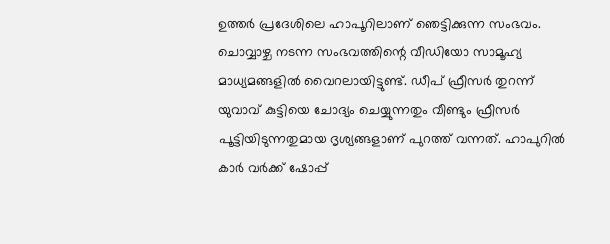ഉത്തർ പ്രദേശിലെ ഹാപൂറിലാണ് ഞെട്ടിക്കുന്ന സംഭവം. ചൊവ്വാഴ്ച നടന്ന സംഭവത്തിന്റെ വീഡിയോ സാമൂഹ്യ മാധ്യമങ്ങളിൽ വൈറലായിട്ടുണ്ട്. ഡീപ് ഫ്രീസർ തുറന്ന് യുവാവ് കുട്ടിയെ ചോദ്യം ചെയ്യുന്നതും വീണ്ടും ഫ്രീസർ പൂട്ടിയിടുന്നതുമായ ദൃശ്യങ്ങളാണ് പുറത്ത് വന്നത്. ഹാപുറിൽ കാർ വർക്ക് ഷോപ്പ്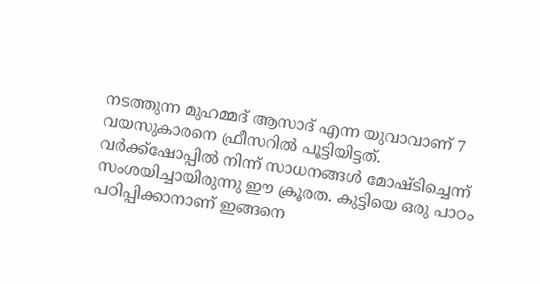നടത്തുന്ന മുഹമ്മദ് ആസാദ് എന്ന യുവാവാണ് 7 വയസുകാരനെ ഫ്രീസറിൽ പൂട്ടിയിട്ടത്. വർക്ക്‌ഷോപ്പിൽ നിന്ന് സാധനങ്ങൾ മോഷ്ടിച്ചെന്ന് സംശയിച്ചായിരുന്നു ഈ ക്രൂരത. കുട്ടിയെ ഒരു പാഠം പഠിപ്പിക്കാനാണ് ഇങ്ങനെ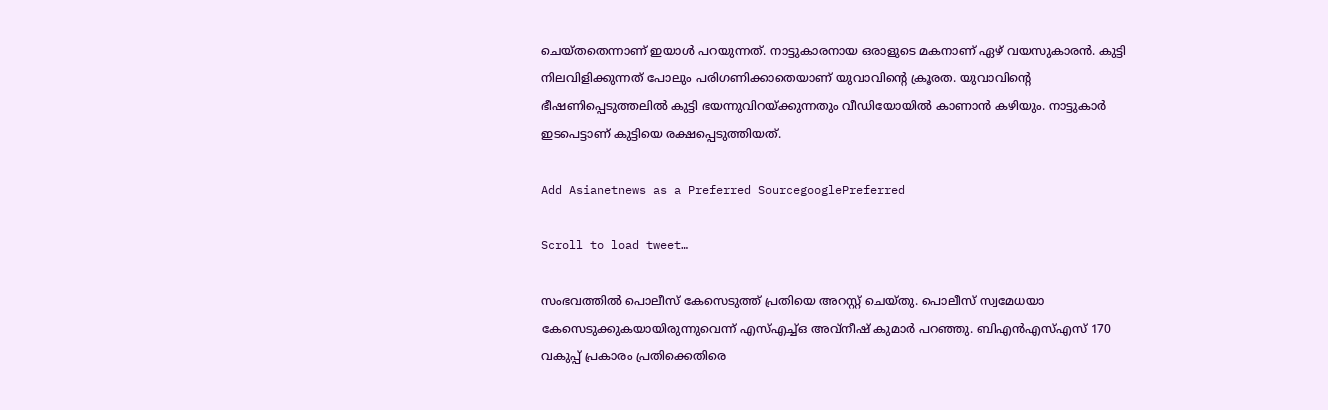ചെയ്തതെന്നാണ് ഇയാൾ പറയുന്നത്. നാട്ടുകാരനായ ഒരാളുടെ മകനാണ് ഏഴ് വയസുകാരൻ. കുട്ടി നിലവിളിക്കുന്നത് പോലും പരിഗണിക്കാതെയാണ് യുവാവിന്റെ ക്രൂരത. യുവാവിന്റെ ഭീഷണിപ്പെടുത്തലിൽ കുട്ടി ഭയന്നുവിറയ്ക്കുന്നതും വീഡിയോയിൽ കാണാൻ കഴിയും. നാട്ടുകാർ ഇടപെട്ടാണ് കുട്ടിയെ രക്ഷപ്പെടുത്തിയത്.

Add Asianetnews as a Preferred SourcegooglePreferred

Scroll to load tweet…

സംഭവത്തിൽ പൊലീസ് കേസെടുത്ത് പ്രതിയെ അറസ്റ്റ് ചെയ്തു. പൊലീസ് സ്വമേധയാ കേസെടുക്കുകയായിരുന്നുവെന്ന് എസ്എച്ച്ഒ അവ്നീഷ് കുമാർ പറഞ്ഞു. ബിഎൻഎസ്എസ് 170 വകുപ്പ് പ്രകാരം പ്രതിക്കെതിരെ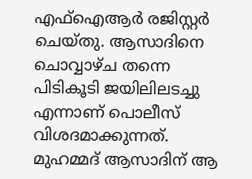എഫ്ഐആർ രജിസ്റ്റർ ചെയ്തു. ആസാദിനെ ചൊവ്വാഴ്ച തന്നെ പിടികൂടി ജയിലിലടച്ചു എന്നാണ് പൊലീസ് വിശദമാക്കുന്നത്. മുഹമ്മദ് ആസാദിന് ആ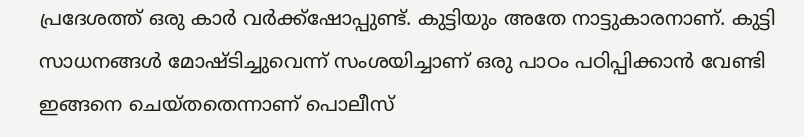പ്രദേശത്ത് ഒരു കാർ വർക്ക്‌ഷോപ്പുണ്ട്. കുട്ടിയും അതേ നാട്ടുകാരനാണ്. കുട്ടി സാധനങ്ങൾ മോഷ്ടിച്ചുവെന്ന് സംശയിച്ചാണ് ഒരു പാഠം പഠിപ്പിക്കാൻ വേണ്ടി ഇങ്ങനെ ചെയ്തതെന്നാണ് പൊലീസ്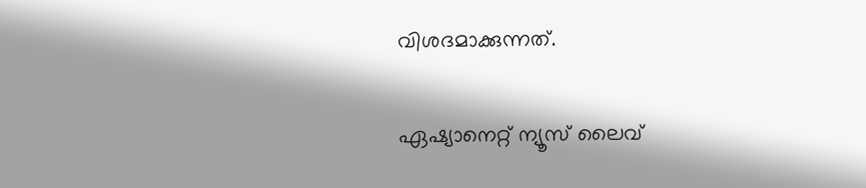വിശദമാക്കുന്നത്.

ഏഷ്യാനെറ്റ് ന്യൂസ് ലൈവ്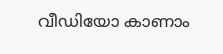വീഡിയോ കാണാം